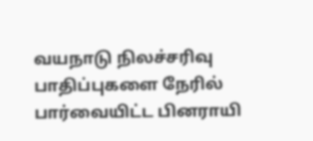வயநாடு நிலச்சரிவு பாதிப்புகளை நேரில் பார்வையிட்ட பினராயி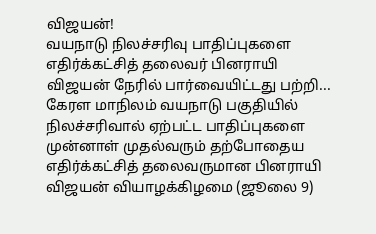விஜயன்!
வயநாடு நிலச்சரிவு பாதிப்புகளை எதிர்க்கட்சித் தலைவர் பினராயி விஜயன் நேரில் பார்வையிட்டது பற்றி...
கேரள மாநிலம் வயநாடு பகுதியில் நிலச்சரிவால் ஏற்பட்ட பாதிப்புகளை முன்னாள் முதல்வரும் தற்போதைய எதிர்க்கட்சித் தலைவருமான பினராயி விஜயன் வியாழக்கிழமை (ஜூலை 9)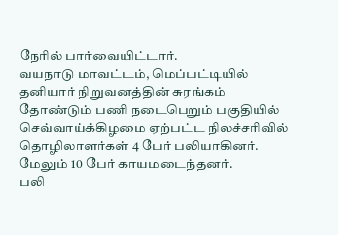நேரில் பார்வையிட்டார்.
வயநாடு மாவட்டம், மெப்பட்டியில் தனியார் நிறுவனத்தின் சுரங்கம் தோண்டும் பணி நடைபெறும் பகுதியில் செவ்வாய்க்கிழமை ஏற்பட்ட நிலச்சரிவில் தொழிலாளர்கள் 4 பேர் பலியாகினர். மேலும் 10 பேர் காயமடைந்தனர்.
பலி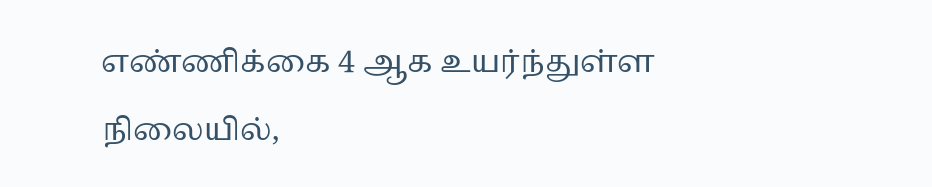எண்ணிக்கை 4 ஆக உயர்ந்துள்ள நிலையில்,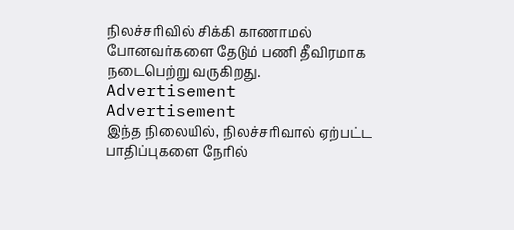நிலச்சரிவில் சிக்கி காணாமல் போனவர்களை தேடும் பணி தீவிரமாக நடைபெற்று வருகிறது.
Advertisement
Advertisement
இந்த நிலையில், நிலச்சரிவால் ஏற்பட்ட பாதிப்புகளை நேரில்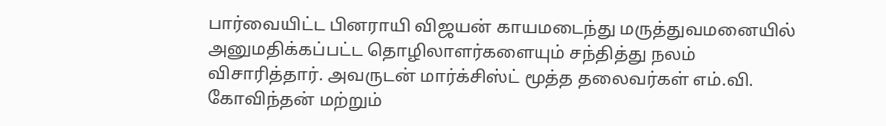பார்வையிட்ட பினராயி விஜயன் காயமடைந்து மருத்துவமனையில் அனுமதிக்கப்பட்ட தொழிலாளர்களையும் சந்தித்து நலம் விசாரித்தார். அவருடன் மார்க்சிஸ்ட் மூத்த தலைவர்கள் எம்.வி. கோவிந்தன் மற்றும்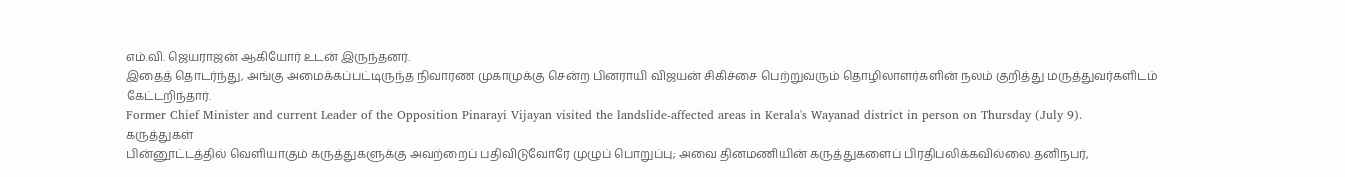எம்.வி. ஜெயராஜன் ஆகியோர் உடன் இருந்தனர்.
இதைத் தொடர்ந்து, அங்கு அமைக்கப்பட்டிருந்த நிவாரண முகாமுக்கு சென்ற பினராயி விஜயன் சிகிச்சை பெற்றுவரும் தொழிலாளர்களின் நலம் குறித்து மருத்துவர்களிடம் கேட்டறிந்தார்.
Former Chief Minister and current Leader of the Opposition Pinarayi Vijayan visited the landslide-affected areas in Kerala's Wayanad district in person on Thursday (July 9).
கருத்துகள்
பின்னூட்டத்தில் வெளியாகும் கருத்துகளுக்கு அவற்றைப் பதிவிடுவோரே முழுப் பொறுப்பு; அவை தினமணியின் கருத்துகளைப் பிரதிபலிக்கவில்லை.தனிநபர்,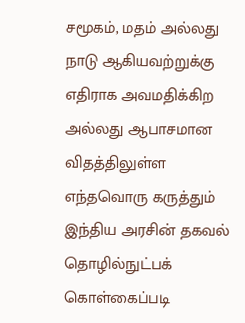சமூகம், மதம் அல்லது நாடு ஆகியவற்றுக்கு எதிராக அவமதிக்கிற அல்லது ஆபாசமான விதத்திலுள்ள எந்தவொரு கருத்தும் இந்திய அரசின் தகவல் தொழில்நுட்பக் கொள்கைப்படி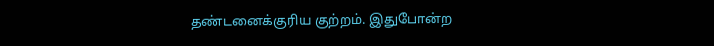தண்டனைக்குரிய குற்றம். இதுபோன்ற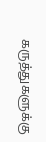கருத்துகளுக்கு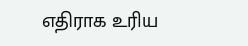எதிராக உரிய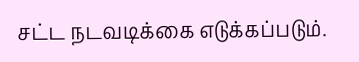சட்ட நடவடிக்கை எடுக்கப்படும்.